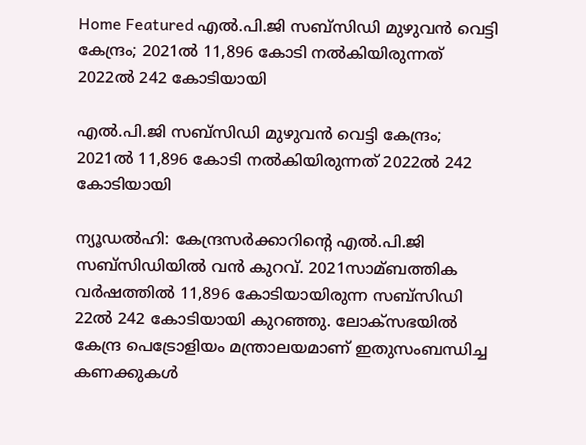Home Featured എല്‍.പി.ജി സബ്സിഡി മുഴുവന്‍ വെട്ടി കേന്ദ്രം; 2021ല്‍ 11,896 കോടി നല്‍കിയിരുന്നത് 2022ല്‍ 242 കോടിയായി

എല്‍.പി.ജി സബ്സിഡി മുഴുവന്‍ വെട്ടി കേന്ദ്രം; 2021ല്‍ 11,896 കോടി നല്‍കിയിരുന്നത് 2022ല്‍ 242 കോടിയായി

ന്യൂഡല്‍ഹി: കേന്ദ്രസര്‍ക്കാറിന്റെ എല്‍.പി.ജി സബ്സിഡിയില്‍ വന്‍ കുറവ്. 2021സാമ്ബത്തിക വര്‍ഷത്തില്‍ 11,896 കോടിയായിരുന്ന സബ്സിഡി 22ല്‍ 242 കോടിയായി കുറഞ്ഞു. ലോക്സഭയില്‍ കേന്ദ്ര പെട്രോളിയം മന്ത്രാലയമാണ് ഇതുസംബന്ധിച്ച കണക്കുകള്‍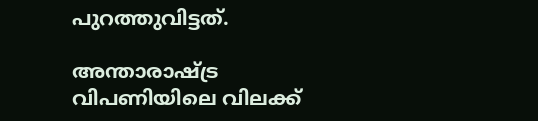പുറത്തുവിട്ടത്.

അന്താരാഷ്ട്ര വിപണിയിലെ വിലക്ക്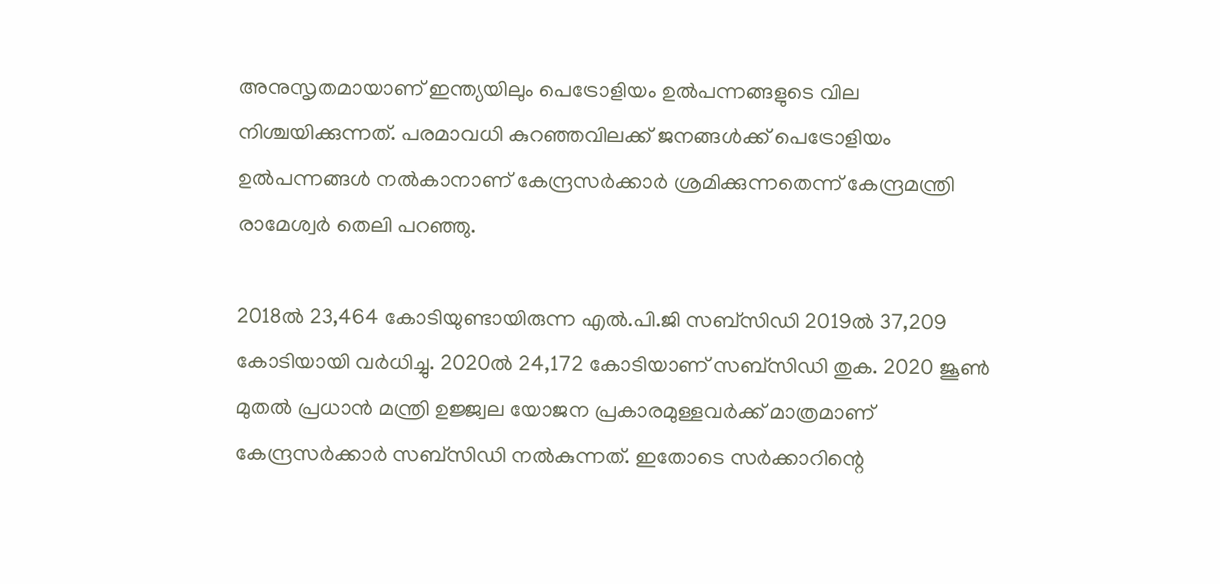അനുസൃതമായാണ് ഇന്ത്യയിലും പെട്രോളിയം ഉല്‍പന്നങ്ങളുടെ വില നിശ്ചയിക്കുന്നത്. പരമാവധി കുറഞ്ഞവിലക്ക് ജനങ്ങള്‍ക്ക് പെട്രോളിയം ഉല്‍പന്നങ്ങള്‍ നല്‍കാനാണ് കേന്ദ്രസര്‍ക്കാര്‍ ശ്രമിക്കുന്നതെന്ന് കേന്ദ്രമന്ത്രി രാമേശ്വര്‍ തെലി പറഞ്ഞു.

2018ല്‍ 23,464 കോടിയുണ്ടായിരുന്ന എല്‍.പി.ജി സബ്സിഡി 2019ല്‍ 37,209 കോടിയായി വര്‍ധിച്ചു. 2020ല്‍ 24,172 കോടിയാണ് സബ്സിഡി തുക. 2020 ജൂണ്‍ മുതല്‍ പ്രധാന്‍ മന്ത്രി ഉജ്ജ്വല യോജന പ്രകാരമുള്ളവര്‍ക്ക് മാത്രമാണ് കേന്ദ്രസര്‍ക്കാര്‍ സബ്സിഡി നല്‍കുന്നത്. ഇതോടെ സര്‍ക്കാറിന്റെ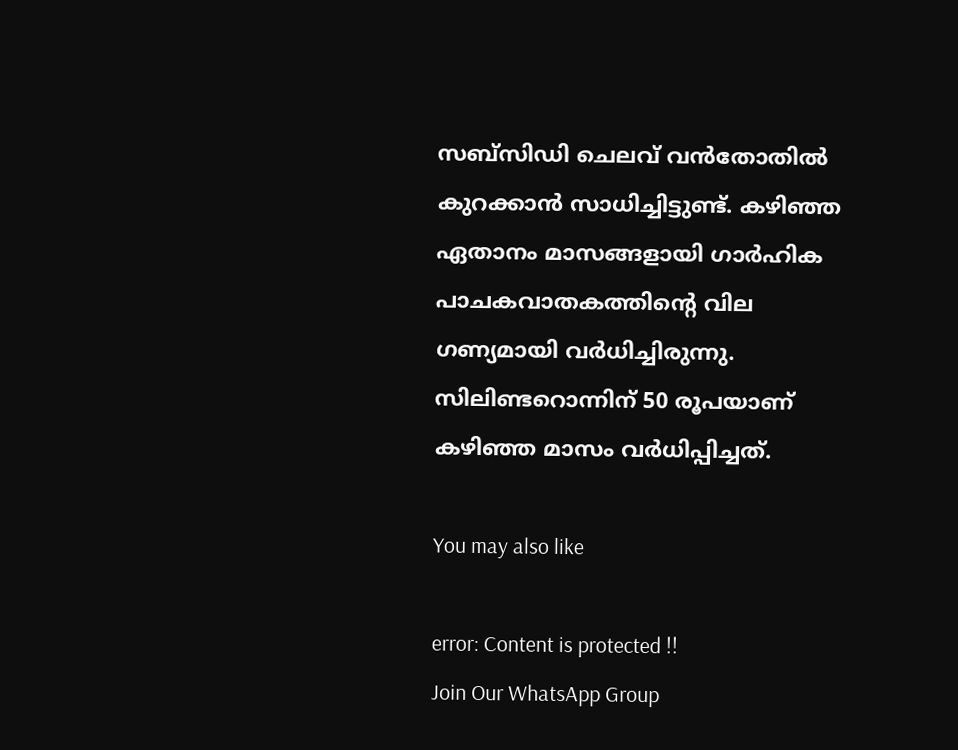സബ്സിഡി ചെലവ് വന്‍തോതില്‍ കുറക്കാന്‍ സാധിച്ചിട്ടുണ്ട്. കഴിഞ്ഞ ഏതാനം മാസങ്ങളായി ഗാര്‍ഹിക പാചകവാതകത്തിന്റെ വില ഗണ്യമായി വര്‍ധിച്ചിരുന്നു. സിലിണ്ടറൊന്നിന് 50 രൂപയാണ് കഴിഞ്ഞ മാസം വര്‍ധിപ്പിച്ചത്.

You may also like

error: Content is protected !!
Join Our WhatsApp Group